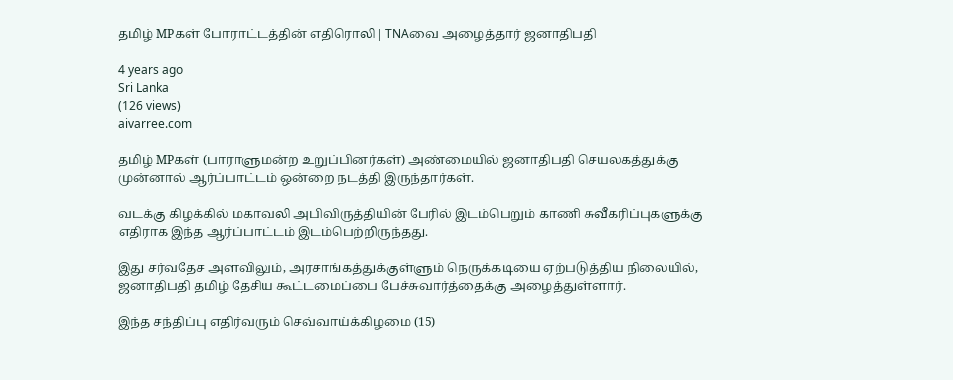தமிழ் MPகள் போராட்டத்தின் எதிரொலி| TNAவை அழைத்தார் ஜனாதிபதி

4 years ago
Sri Lanka
(126 views)
aivarree.com

தமிழ் MPகள் (பாராளுமன்ற உறுப்பினர்கள்) அண்மையில் ஜனாதிபதி செயலகத்துக்கு முன்னால் ஆர்ப்பாட்டம் ஒன்றை நடத்தி இருந்தார்கள்.

வடக்கு கிழக்கில் மகாவலி அபிவிருத்தியின் பேரில் இடம்பெறும் காணி சுவீகரிப்புகளுக்கு எதிராக இந்த ஆர்ப்பாட்டம் இடம்பெற்றிருந்தது.

இது சர்வதேச அளவிலும், அரசாங்கத்துக்குள்ளும் நெருக்கடியை ஏற்படுத்திய நிலையில், ஜனாதிபதி தமிழ் தேசிய கூட்டமைப்பை பேச்சுவார்த்தைக்கு அழைத்துள்ளார்.

இந்த சந்திப்பு எதிர்வரும் செவ்வாய்க்கிழமை (15)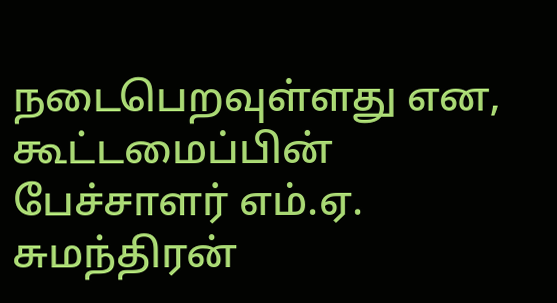நடைபெறவுள்ளது என, கூட்டமைப்பின் பேச்சாளர் எம்.ஏ. சுமந்திரன்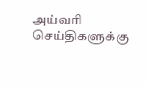அய்வரி செய்திகளுக்கு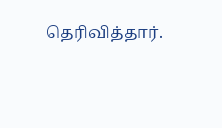தெரிவித்தார்.